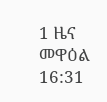1 ዜና መዋዕል 16:31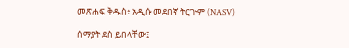መጽሐፍ ቅዱስ፥ አዲሱ መደበኛ ትርጒም (NASV)

ሰማያት ደስ ይበላቸው፤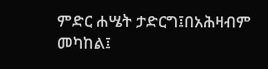ምድር ሐሤት ታድርግ፤በአሕዛብም መካከል፤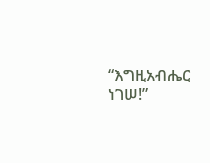“እግዚአብሔር ነገሠ!”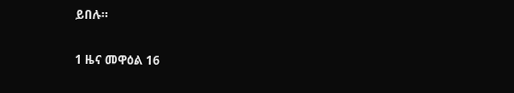ይበሉ።

1 ዜና መዋዕል 16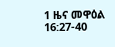1 ዜና መዋዕል 16:27-40